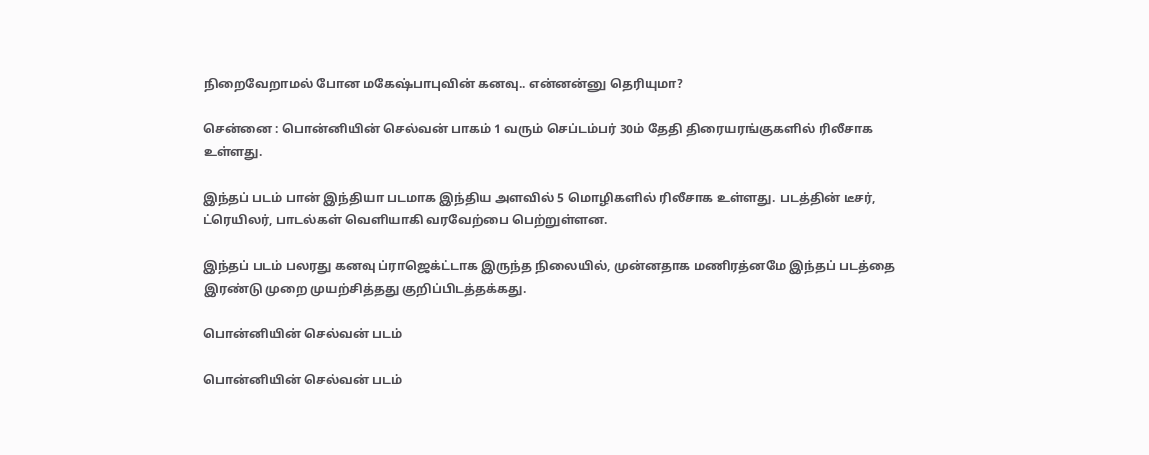நிறைவேறாமல் போன மகேஷ்பாபுவின் கனவு.. என்னன்னு தெரியுமா?

சென்னை : பொன்னியின் செல்வன் பாகம் 1 வரும் செப்டம்பர் 30ம் தேதி திரையரங்குகளில் ரிலீசாக உள்ளது.

இந்தப் படம் பான் இந்தியா படமாக இந்திய அளவில் 5 மொழிகளில் ரிலீசாக உள்ளது. படத்தின் டீசர், ட்ரெயிலர், பாடல்கள் வெளியாகி வரவேற்பை பெற்றுள்ளன.

இந்தப் படம் பலரது கனவு ப்ராஜெக்ட்டாக இருந்த நிலையில், முன்னதாக மணிரத்னமே இந்தப் படத்தை இரண்டு முறை முயற்சித்தது குறிப்பிடத்தக்கது.

பொன்னியின் செல்வன் படம்

பொன்னியின் செல்வன் படம்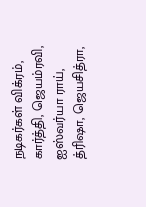நடிகர்கள் விக்ரம், கார்த்தி, ஜெயம்ரவி, ஐஸ்வர்யா ராய், த்ரிஷா, ஜெயசித்ரா,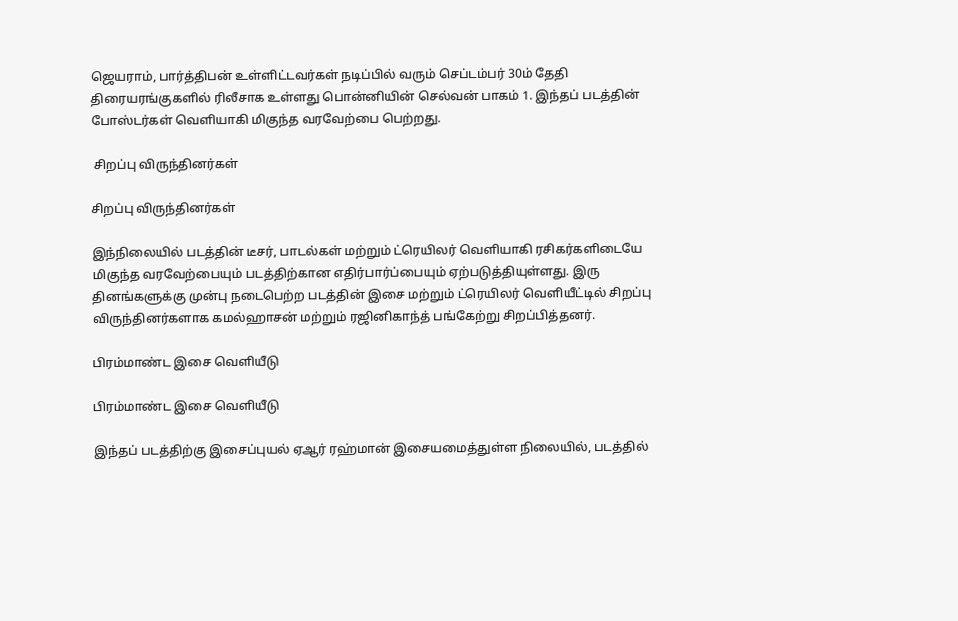ஜெயராம், பார்த்திபன் உள்ளிட்டவர்கள் நடிப்பில் வரும் செப்டம்பர் 30ம் தேதி திரையரங்குகளில் ரிலீசாக உள்ளது பொன்னியின் செல்வன் பாகம் 1. இந்தப் படத்தின் போஸ்டர்கள் வெளியாகி மிகுந்த வரவேற்பை பெற்றது.

 சிறப்பு விருந்தினர்கள்

சிறப்பு விருந்தினர்கள்

இந்நிலையில் படத்தின் டீசர், பாடல்கள் மற்றும் ட்ரெயிலர் வெளியாகி ரசிகர்களிடையே மிகுந்த வரவேற்பையும் படத்திற்கான எதிர்பார்ப்பையும் ஏற்படுத்தியுள்ளது. இரு தினங்களுக்கு முன்பு நடைபெற்ற படத்தின் இசை மற்றும் ட்ரெயிலர் வெளியீட்டில் சிறப்பு விருந்தினர்களாக கமல்ஹாசன் மற்றும் ரஜினிகாந்த் பங்கேற்று சிறப்பித்தனர்.

பிரம்மாண்ட இசை வெளியீடு

பிரம்மாண்ட இசை வெளியீடு

இந்தப் படத்திற்கு இசைப்புயல் ஏஆர் ரஹ்மான் இசையமைத்துள்ள நிலையில், படத்தில்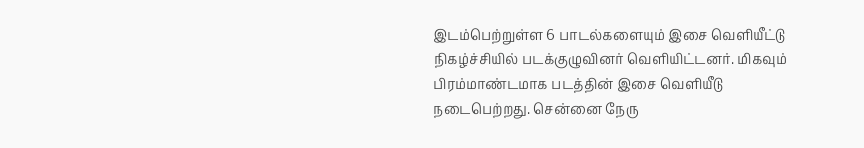இடம்பெற்றுள்ள 6 பாடல்களையும் இசை வெளியீட்டு நிகழ்ச்சியில் படக்குழுவினர் வெளியிட்டனர். மிகவும் பிரம்மாண்டமாக படத்தின் இசை வெளியீடு நடைபெற்றது. சென்னை நேரு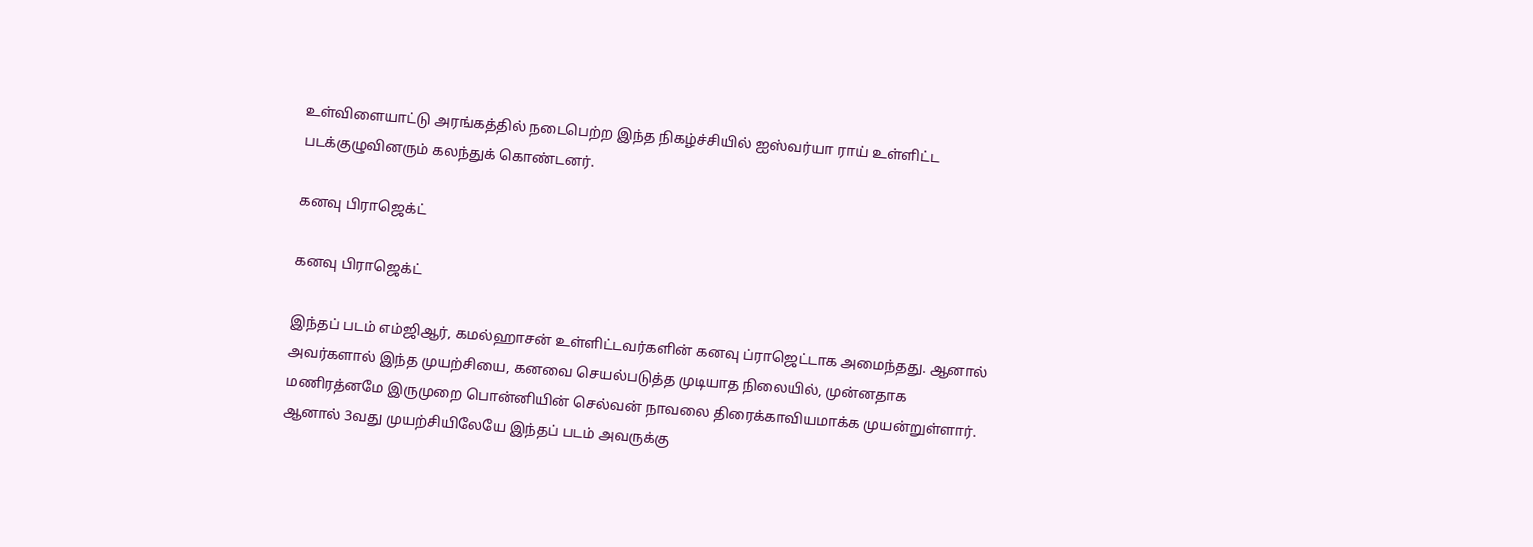உள்விளையாட்டு அரங்கத்தில் நடைபெற்ற இந்த நிகழ்ச்சியில் ஐஸ்வர்யா ராய் உள்ளிட்ட படக்குழுவினரும் கலந்துக் கொண்டனர்.

கனவு பிராஜெக்ட்

கனவு பிராஜெக்ட்

இந்தப் படம் எம்ஜிஆர், கமல்ஹாசன் உள்ளிட்டவர்களின் கனவு ப்ராஜெட்டாக அமைந்தது. ஆனால் அவர்களால் இந்த முயற்சியை, கனவை செயல்படுத்த முடியாத நிலையில், முன்னதாக மணிரத்னமே இருமுறை பொன்னியின் செல்வன் நாவலை திரைக்காவியமாக்க முயன்றுள்ளார். ஆனால் 3வது முயற்சியிலேயே இந்தப் படம் அவருக்கு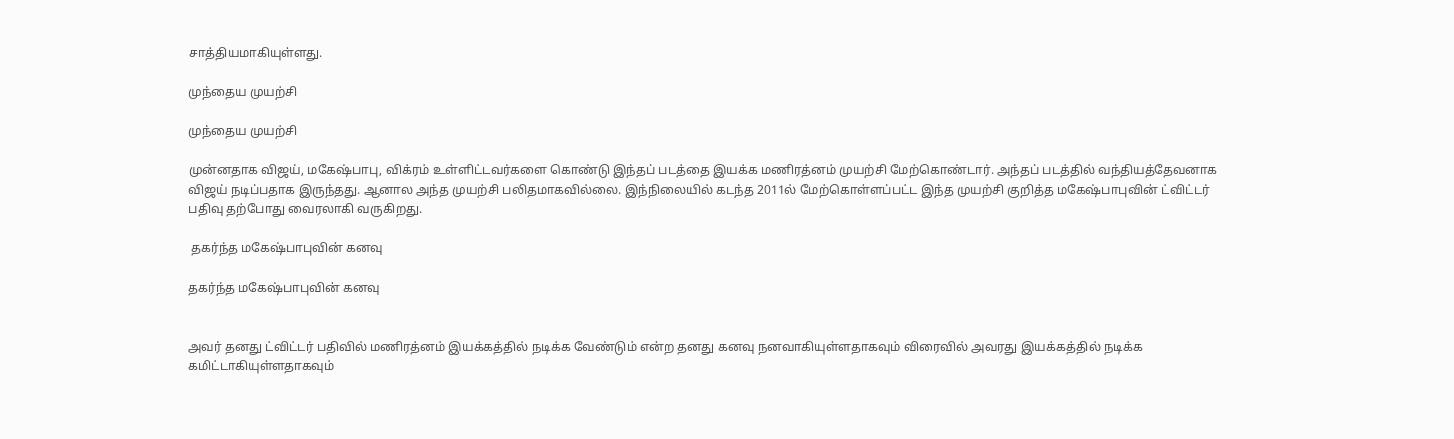சாத்தியமாகியுள்ளது.

முந்தைய முயற்சி

முந்தைய முயற்சி

முன்னதாக விஜய், மகேஷ்பாபு, விக்ரம் உள்ளிட்டவர்களை கொண்டு இந்தப் படத்தை இயக்க மணிரத்னம் முயற்சி மேற்கொண்டார். அந்தப் படத்தில் வந்தியத்தேவனாக விஜய் நடிப்பதாக இருந்தது. ஆனால அந்த முயற்சி பலிதமாகவில்லை. இந்நிலையில் கடந்த 2011ல் மேற்கொள்ளப்பட்ட இந்த முயற்சி குறித்த மகேஷ்பாபுவின் ட்விட்டர் பதிவு தற்போது வைரலாகி வருகிறது.

 தகர்ந்த மகேஷ்பாபுவின் கனவு

தகர்ந்த மகேஷ்பாபுவின் கனவு


அவர் தனது ட்விட்டர் பதிவில் மணிரத்னம் இயக்கத்தில் நடிக்க வேண்டும் என்ற தனது கனவு நனவாகியுள்ளதாகவும் விரைவில் அவரது இயக்கத்தில் நடிக்க கமிட்டாகியுள்ளதாகவும்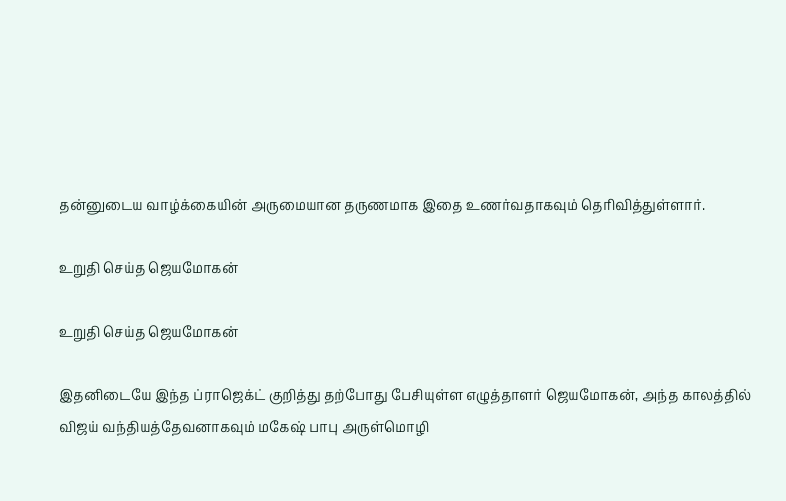தன்னுடைய வாழ்க்கையின் அருமையான தருணமாக இதை உணர்வதாகவும் தெரிவித்துள்ளார்.

உறுதி செய்த ஜெயமோகன்

உறுதி செய்த ஜெயமோகன்

இதனிடையே இந்த ப்ராஜெக்ட் குறித்து தற்போது பேசியுள்ள எழுத்தாளர் ஜெயமோகன், அந்த காலத்தில் விஜய் வந்தியத்தேவனாகவும் மகேஷ் பாபு அருள்மொழி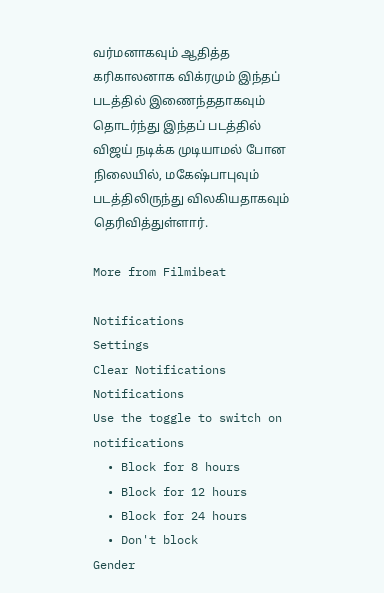வர்மனாகவும் ஆதித்த கரிகாலனாக விக்ரமும் இந்தப் படத்தில் இணைந்ததாகவும் தொடர்ந்து இந்தப் படத்தில் விஜய் நடிக்க முடியாமல் போன நிலையில், மகேஷ்பாபுவும் படத்திலிருந்து விலகியதாகவும் தெரிவித்துள்ளார்.

More from Filmibeat

Notifications
Settings
Clear Notifications
Notifications
Use the toggle to switch on notifications
  • Block for 8 hours
  • Block for 12 hours
  • Block for 24 hours
  • Don't block
Gender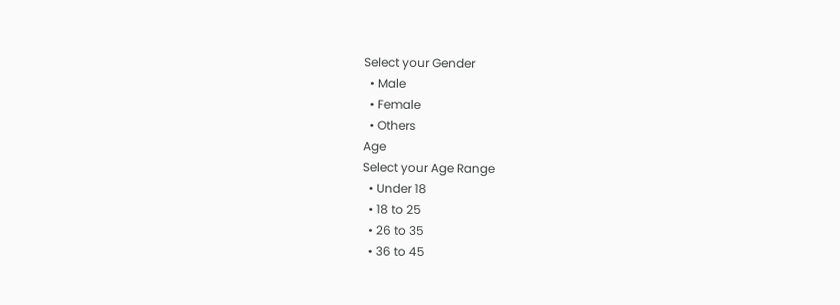Select your Gender
  • Male
  • Female
  • Others
Age
Select your Age Range
  • Under 18
  • 18 to 25
  • 26 to 35
  • 36 to 45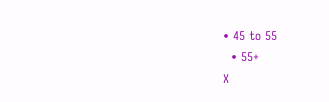• 45 to 55
  • 55+
X